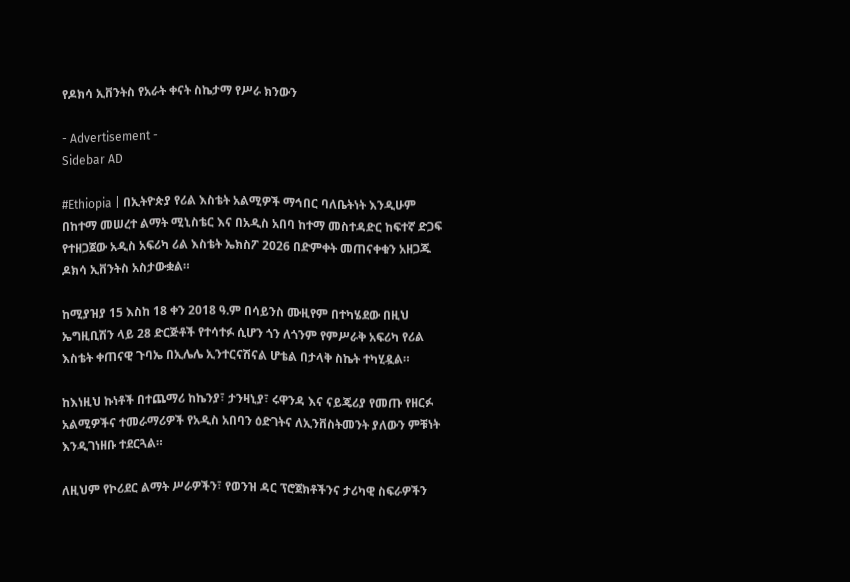የዶክሳ ኢቨንትስ የአራት ቀናት ስኬታማ የሥራ ክንውን

- Advertisement -
Sidebar AD

#Ethiopia | በኢትዮጵያ የሪል እስቴት አልሚዎች ማኅበር ባለቤትነት እንዲሁም በከተማ መሠረተ ልማት ሚኒስቴር እና በአዲስ አበባ ከተማ መስተዳድር ከፍተኛ ድጋፍ የተዘጋጀው አዲስ አፍሪካ ሪል እስቴት ኤክስፖ 2026 በድምቀት መጠናቀቁን አዘጋጁ ዶክሳ ኢቨንትስ አስታውቋል።

ከሚያዝያ 15 እስከ 18 ቀን 2018 ዓ.ም በሳይንስ ሙዚየም በተካሄደው በዚህ ኤግዚቢሽን ላይ 28 ድርጅቶች የተሳተፉ ሲሆን ጎን ለጎንም የምሥራቅ አፍሪካ የሪል እስቴት ቀጠናዊ ጉባኤ በኢሌሌ ኢንተርናሽናል ሆቴል በታላቅ ስኬት ተካሂዷል።

ከእነዚህ ኩነቶች በተጨማሪ ከኬንያ፣ ታንዛኒያ፣ ሩዋንዳ እና ናይጄሪያ የመጡ የዘርፉ አልሚዎችና ተመራማሪዎች የአዲስ አበባን ዕድገትና ለኢንቨስትመንት ያለውን ምቹነት እንዲገነዘቡ ተደርጓል።

ለዚህም የኮሪደር ልማት ሥራዎችን፣ የወንዝ ዳር ፕሮጀክቶችንና ታሪካዊ ስፍራዎችን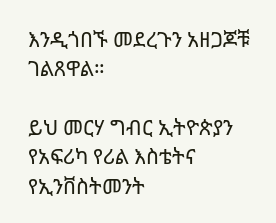እንዲጎበኙ መደረጉን አዘጋጆቹ ገልጸዋል።

ይህ መርሃ ግብር ኢትዮጵያን የአፍሪካ የሪል እስቴትና የኢንቨስትመንት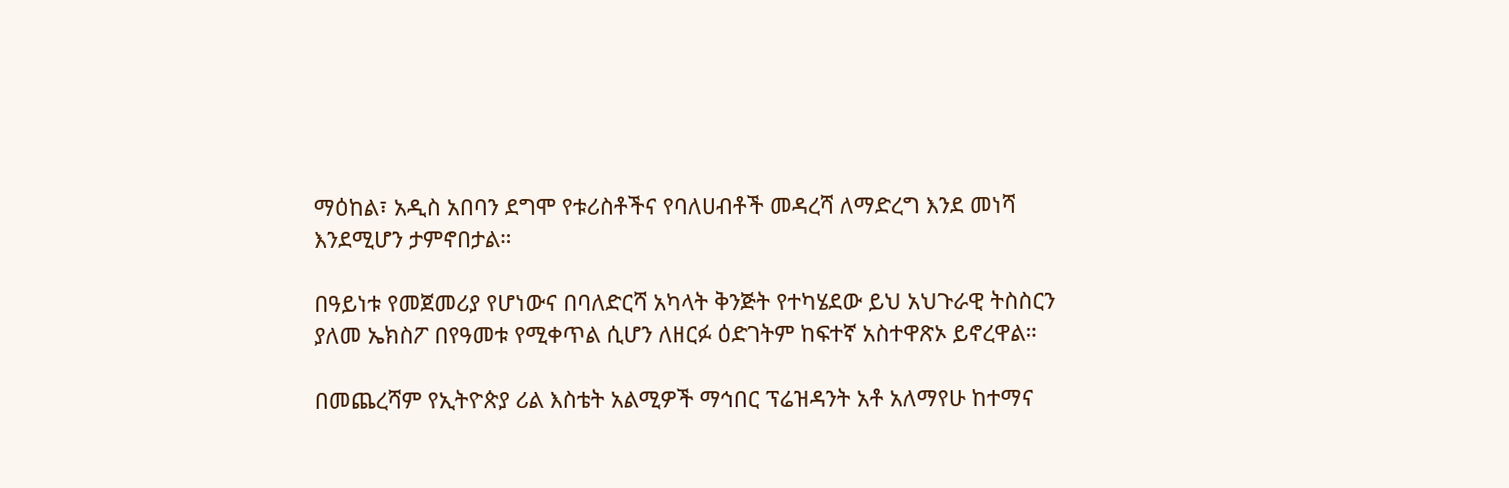ማዕከል፣ አዲስ አበባን ደግሞ የቱሪስቶችና የባለሀብቶች መዳረሻ ለማድረግ እንደ መነሻ እንደሚሆን ታምኖበታል።

በዓይነቱ የመጀመሪያ የሆነውና በባለድርሻ አካላት ቅንጅት የተካሄደው ይህ አህጉራዊ ትስስርን ያለመ ኤክስፖ በየዓመቱ የሚቀጥል ሲሆን ለዘርፉ ዕድገትም ከፍተኛ አስተዋጽኦ ይኖረዋል።

በመጨረሻም የኢትዮጵያ ሪል እስቴት አልሚዎች ማኅበር ፕሬዝዳንት አቶ አለማየሁ ከተማና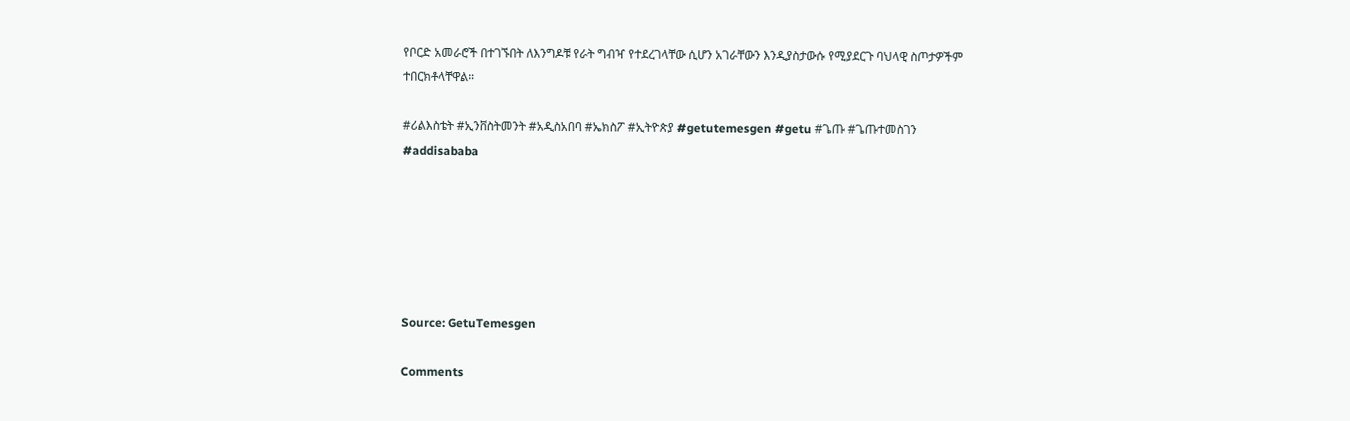የቦርድ አመራሮች በተገኙበት ለእንግዶቹ የራት ግብዣ የተደረገላቸው ሲሆን አገራቸውን እንዲያስታውሱ የሚያደርጉ ባህላዊ ስጦታዎችም ተበርክቶላቸዋል።

#ሪልእስቴት #ኢንቨስትመንት #አዲስአበባ #ኤክስፖ #ኢትዮጵያ #getutemesgen #getu #ጌጡ #ጌጡተመስገን #addisababa






Source: GetuTemesgen

Comments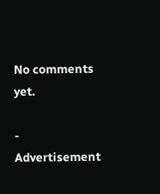No comments yet.

- Advertisement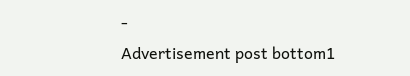-
Advertisement post bottom1